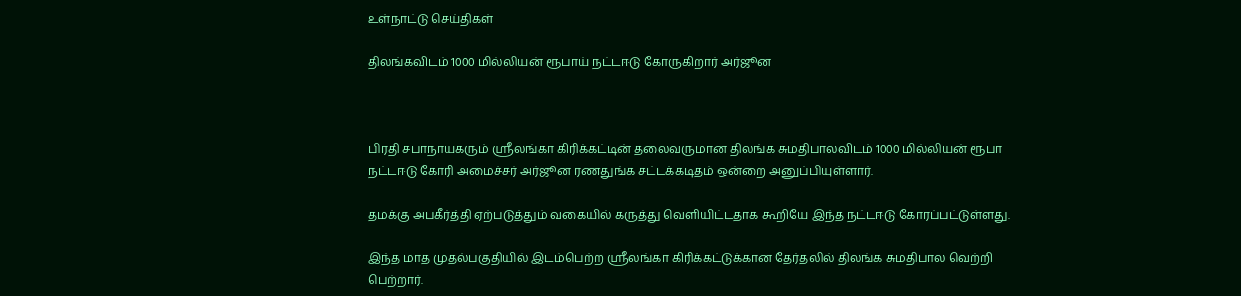உள்நாட்டு செய்திகள்

திலங்கவிடம் 1000 மில்லியன் ரூபாய் நட்டஈடு கோருகிறார் அர்ஜூன



பிரதி சபாநாயகரும் ஸ்ரீலங்கா கிரிக்கட்டின் தலைவருமான திலங்க சுமதிபாலவிடம் 1000 மில்லியன் ரூபா நட்டஈடு கோரி அமைச்சர் அர்ஜூன ரணதுங்க சட்டக்கடிதம் ஒன்றை அனுப்பியுள்ளார்.

தமக்கு அபகீர்த்தி ஏற்படுத்தும் வகையில் கருத்து வெளியிட்டதாக கூறியே இந்த நட்டஈடு கோரப்பட்டுள்ளது.

இந்த மாத முதல்பகுதியில் இடம்பெற்ற ஸ்ரீலங்கா கிரிக்கட்டுக்கான தேர்தலில் திலங்க சுமதிபால வெற்றி பெற்றார்.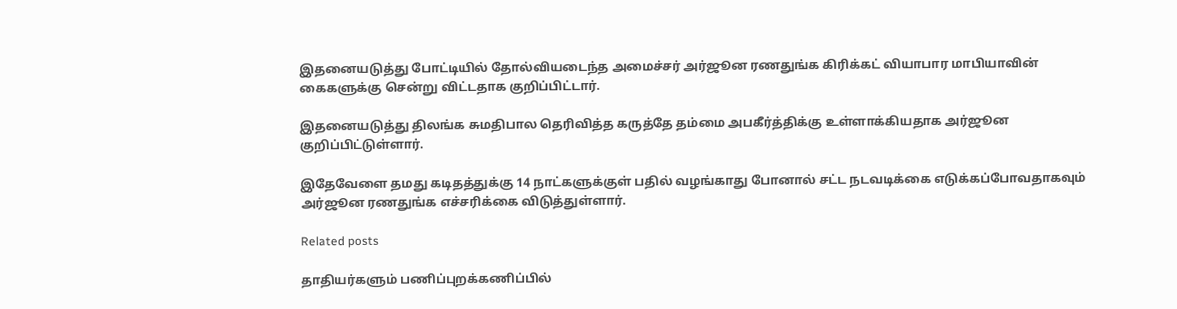இதனையடுத்து போட்டியில் தோல்வியடைந்த அமைச்சர் அர்ஜூன ரணதுங்க கிரிக்கட் வியாபார மாபியாவின் கைகளுக்கு சென்று விட்டதாக குறிப்பிட்டார்.

இதனையடுத்து திலங்க சுமதிபால தெரிவித்த கருத்தே தம்மை அபகீர்த்திக்கு உள்ளாக்கியதாக அர்ஜூன குறிப்பிட்டுள்ளார்.

இதேவேளை தமது கடிதத்துக்கு 14 நாட்களுக்குள் பதில் வழங்காது போனால் சட்ட நடவடிக்கை எடுக்கப்போவதாகவும் அர்ஜூன ரணதுங்க எச்சரிக்கை விடுத்துள்ளார்.

Related posts

தாதியர்களும் பணிப்புறக்கணிப்பில்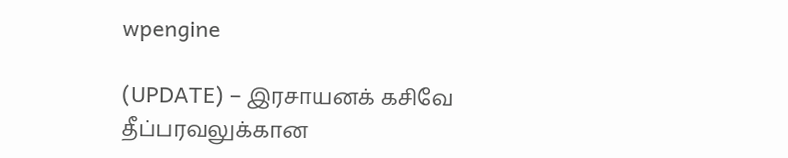wpengine

(UPDATE) – இரசாயனக் கசிவே தீப்பரவலுக்கான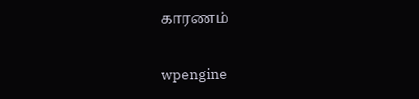காரணம்

wpengine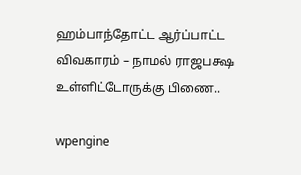ஹம்பாந்தோட்ட ஆர்ப்பாட்ட விவகாரம் – நாமல் ராஜபக்ஷ உள்ளிட்டோருக்கு பிணை..

wpengine